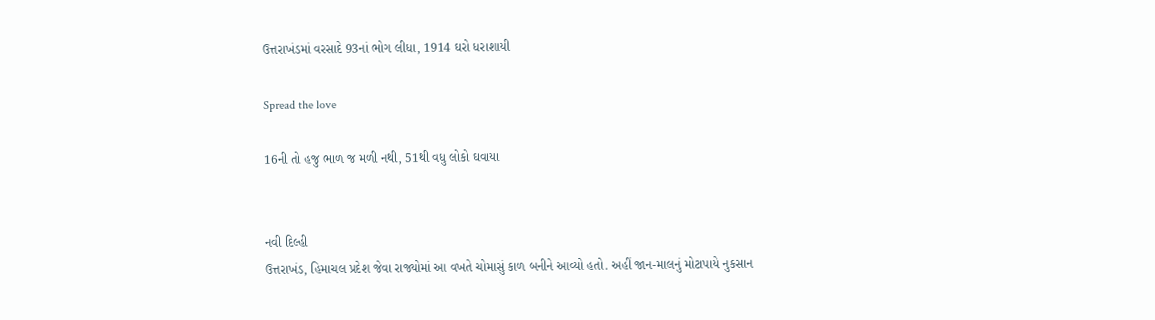ઉત્તરાખંડમાં વરસાદે 93નાં ભોગ લીધા, 1914 ઘરો ધરાશાયી

Spread the love

16ની તો હજુ ભાળ જ મળી નથી, 51થી વધુ લોકો ઘવાયા


નવી દિલ્હી
ઉત્તરાખંડ, હિમાચલ પ્રદેશ જેવા રાજ્યોમાં આ વખતે ચોમાસું કાળ બનીને આવ્યો હતો. અહીં જાન-માલનું મોટાપાયે નુકસાન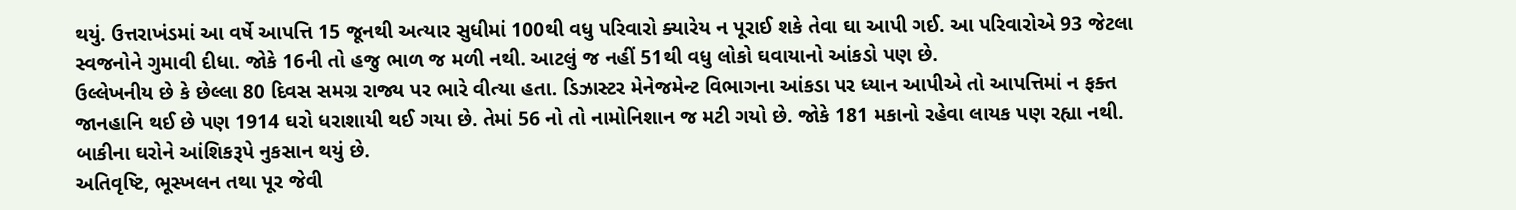થયું. ઉત્તરાખંડમાં આ વર્ષે આપત્તિ 15 જૂનથી અત્યાર સુધીમાં 100થી વધુ પરિવારો ક્યારેય ન પૂરાઈ શકે તેવા ઘા આપી ગઈ. આ પરિવારોએ 93 જેટલા સ્વજનોને ગુમાવી દીધા. જોકે 16ની તો હજુ ભાળ જ મળી નથી. આટલું જ નહીં 51થી વધુ લોકો ઘવાયાનો આંકડો પણ છે.
ઉલ્લેખનીય છે કે છેલ્લા 80 દિવસ સમગ્ર રાજ્ય પર ભારે વીત્યા હતા. ડિઝાસ્ટર મેનેજમેન્ટ વિભાગના આંકડા પર ધ્યાન આપીએ તો આપત્તિમાં ન ફક્ત જાનહાનિ થઈ છે પણ 1914 ઘરો ધરાશાયી થઈ ગયા છે. તેમાં 56 નો તો નામોનિશાન જ મટી ગયો છે. જોકે 181 મકાનો રહેવા લાયક પણ રહ્યા નથી. બાકીના ઘરોને આંશિકરૂપે નુકસાન થયું છે.
અતિવૃષ્ટિ, ભૂસ્ખલન તથા પૂર જેવી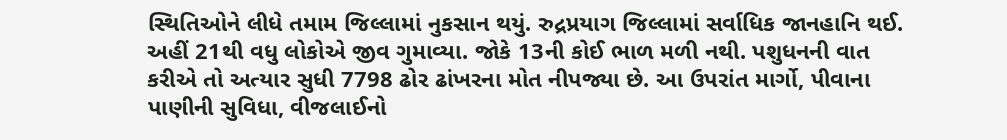સ્થિતિઓને લીધે તમામ જિલ્લામાં નુકસાન થયું. રુદ્રપ્રયાગ જિલ્લામાં સર્વાધિક જાનહાનિ થઈ. અહીં 21થી વધુ લોકોએ જીવ ગુમાવ્યા. જોકે 13ની કોઈ ભાળ મળી નથી. પશુધનની વાત કરીએ તો અત્યાર સુધી 7798 ઢોર ઢાંખરના મોત નીપજ્યા છે. આ ઉપરાંત માર્ગો, પીવાના પાણીની સુવિધા, વીજલાઈનો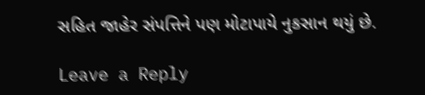સહિત જાહેર સંપત્તિને પણ મોટાપાયે નુકસાન થયું છે.

Leave a Reply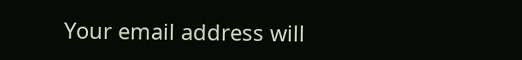Your email address will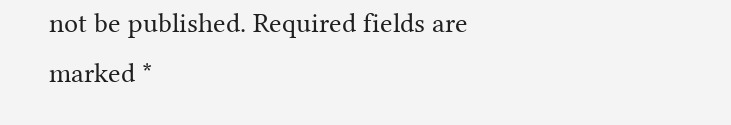not be published. Required fields are marked *